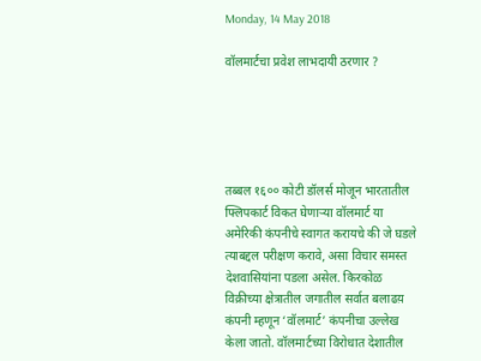Monday, 14 May 2018

वॉलमार्टचा प्रवेश लाभदायी ठरणार ?





तब्बल १६०० कोटी डॉलर्स मोजून भारतातील फ्लिपकार्ट विकत घेणाऱ्या वॉलमार्ट या अमेरिकी कंपनीचे स्वागत करायचे की जे घडले त्याबद्दल परीक्षण करावे, असा विचार समस्त देशवासियांना पडला असेल. किरकोळ विक्रीच्या क्षेत्रातील जगातील सर्वात बलाढय़ कंपनी म्हणून ‘वॉलमार्ट’ कंपनीचा उल्लेख केला जातो. वॉलमार्टच्या विरोधात देशातील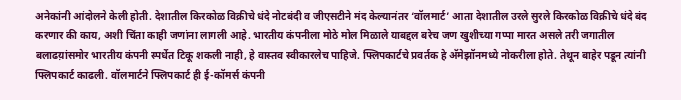अनेकांनी आंदोलने केली होती. देशातील किरकोळ विक्रीचे धंदे नोटबंदी व जीएसटीने मंद केल्यानंतर ‘वॉलमार्ट’ आता देशातील उरले सुरले किरकोळ विक्रीचे धंदे बंद करणार की काय, अशी चिंता काही जणांना लागली आहे. भारतीय कंपनीला मोठे मोल मिळाले याबद्दल बरेच जण खुशीच्या गप्पा मारत असले तरी जगातील बलाढय़ांसमोर भारतीय कंपनी स्पर्धेत टिकू शकली नाही, हे वास्तव स्वीकारलेच पाहिजे. फ्लिपकार्टचे प्रवर्तक हे अ‍ॅमेझॉनमध्ये नोकरीला होते. तेथून बाहेर पडून त्यांनी फ्लिपकार्ट काढली. वॉलमार्टने फ्लिपकार्ट ही ई-कॉमर्स कंपनी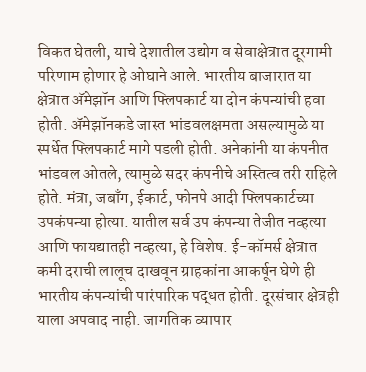विकत घेतली, याचे देशातील उद्योग व सेवाक्षेत्रात दूरगामी परिणाम होणार हे ओघाने आले. भारतीय बाजारात या क्षेत्रात अ‍ॅमेझॉन आणि फ्लिपकार्ट या दोन कंपन्यांची हवा होती. अ‍ॅमेझॉनकडे जास्त भांडवलक्षमता असल्यामुळे या स्पर्धेत फ्लिपकार्ट मागे पडली होती. अनेकांनी या कंपनीत भांडवल ओतले, त्यामुळे सदर कंपनीचे अस्तित्व तरी राहिले होते. मंत्रा, जबाँग, ईकार्ट, फोनपे आदी फ्लिपकार्टच्या उपकंपन्या होत्या. यातील सर्व उप कंपन्या तेजीत नव्हत्या आणि फायद्यातही नव्हत्या, हे विशेष. ई-कॉमर्स क्षेत्रात कमी दराची लालूच दाखवून ग्राहकांना आकर्षून घेणे ही भारतीय कंपन्यांची पारंपारिक पद्धत होती. दूरसंचार क्षेत्रही याला अपवाद नाही. जागतिक व्यापार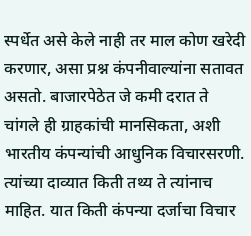स्पर्धेत असे केले नाही तर माल कोण खरेदी करणार, असा प्रश्न कंपनीवाल्यांना सतावत असतो. बाजारपेठेत जे कमी दरात ते चांगले ही ग्राहकांची मानसिकता, अशी भारतीय कंपन्यांची आधुनिक विचारसरणी. त्यांच्या दाव्यात किती तथ्य ते त्यांनाच माहित. यात किती कंपन्या दर्जाचा विचार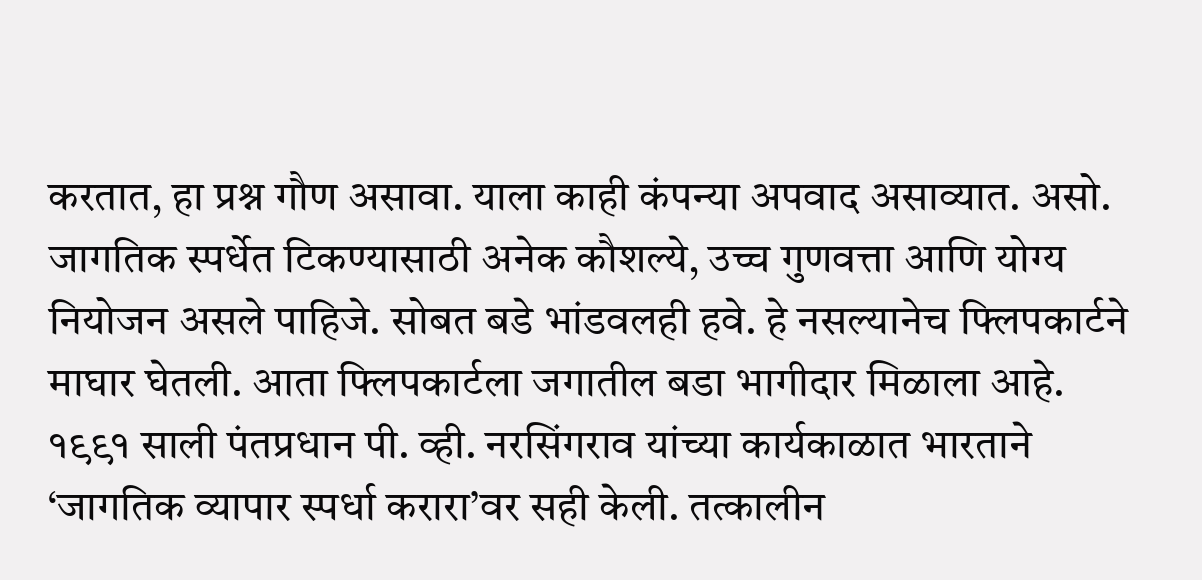करतात, हा प्रश्न गौण असावा. याला काही कंपन्या अपवाद असाव्यात. असो. जागतिक स्पर्धेत टिकण्यासाठी अनेक कौशल्ये, उच्च गुणवत्ता आणि योग्य नियोजन असले पाहिजे. सोबत बडे भांडवलही हवे. हे नसल्यानेच फ्लिपकार्टने माघार घेतली. आता फ्लिपकार्टला जगातील बडा भागीदार मिळाला आहे.
१९९१ साली पंतप्रधान पी. व्ही. नरसिंगराव यांच्या कार्यकाळात भारताने ‘जागतिक व्यापार स्पर्धा करारा’वर सही केली. तत्कालीन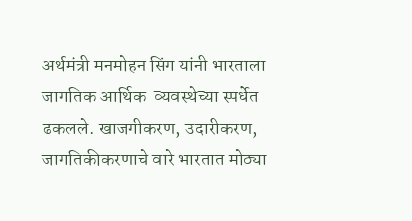अर्थमंत्री मनमोहन सिंग यांनी भारताला जागतिक आर्थिक  व्यवस्थेच्या स्पर्धेत ढकलले. खाजगीकरण, उदारीकरण, जागतिकीकरणाचे वारे भारतात मोठ्या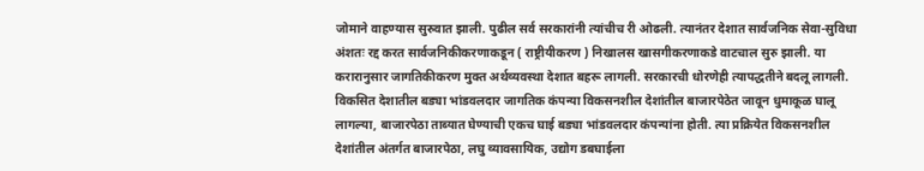जोमाने वाहण्यास सुरुवात झाली. पुढील सर्व सरकारांनी त्यांचीच री ओढली. त्यानंतर देशात सार्वजनिक सेवा-सुविधा अंशतः रद्द करत सार्वजनिकीकरणाकडून ( राष्ट्रीयीकरण ) निखालस खासगीकरणाकडे वाटचाल सुरु झाली. या करारानुसार जागतिकीकरण मुक्त अर्थव्यवस्था देशात बहरू लागली. सरकारची धोरणेही त्यापद्धतीने बदलू लागली. विकसित देशातील बड्या भांडवलदार जागतिक कंपन्या विकसनशील देशांतील बाजारपेठेत जावून धुमाकूळ घालू लागल्या, बाजारपेठा ताब्यात घेण्याची एकच घाई बड्या भांडवलदार कंपन्यांना होती. त्या प्रक्रियेत विकसनशील देशांतील अंतर्गत बाजारपेठा, लघु व्यावसायिक, उद्योग डबघाईला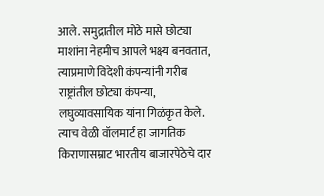आले. समुद्रातील मोठे मासे छोट्या माशांना नेहमीच आपले भक्ष्य बनवतात, त्याप्रमाणे विदेशी कंपन्यांनी गरीब राष्ट्रांतील छोट्या कंपन्या, लघुव्यावसायिक यांना गिळंकृत केले. त्याच वेळी वॉलमार्ट हा जागतिक  किराणासम्राट भारतीय बाजारपेठेचे दार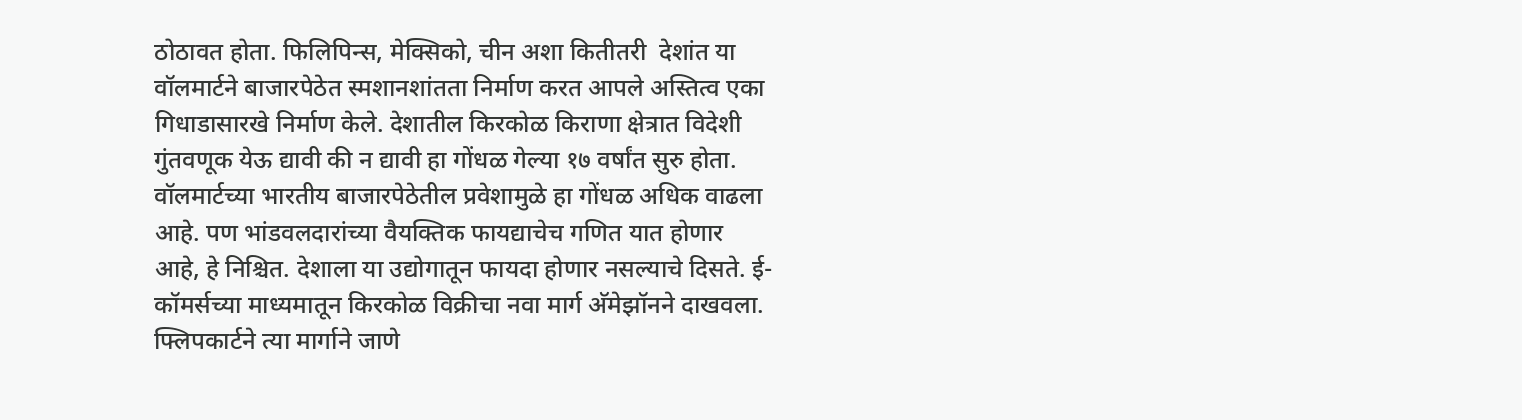ठोठावत होता. फिलिपिन्स, मेक्सिको, चीन अशा कितीतरी  देशांत या वॉलमार्टने बाजारपेठेत स्मशानशांतता निर्माण करत आपले अस्तित्व एका गिधाडासारखे निर्माण केले. देशातील किरकोळ किराणा क्षेत्रात विदेशी गुंतवणूक येऊ द्यावी की न द्यावी हा गोंधळ गेल्या १७ वर्षांत सुरु होता. वॉलमार्टच्या भारतीय बाजारपेठेतील प्रवेशामुळे हा गोंधळ अधिक वाढला आहे. पण भांडवलदारांच्या वैयक्तिक फायद्याचेच गणित यात होणार आहे, हे निश्चित. देशाला या उद्योगातून फायदा होणार नसल्याचे दिसते. ई-कॉमर्सच्या माध्यमातून किरकोळ विक्रीचा नवा मार्ग अ‍ॅमेझॉनने दाखवला. फ्लिपकार्टने त्या मार्गाने जाणे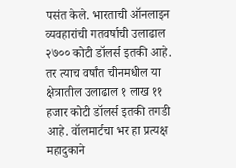पसंत केले. भारताची ऑनलाइन व्यवहारांची गतवर्षाची उलाढाल २७०० कोटी डॉलर्स इतकी आहे. तर त्याच वर्षांत चीनमधील या क्षेत्रातील उलाढाल १ लाख ११ हजार कोटी डॉलर्स इतकी तगडी आहे. वॉलमार्टचा भर हा प्रत्यक्ष महादुकाने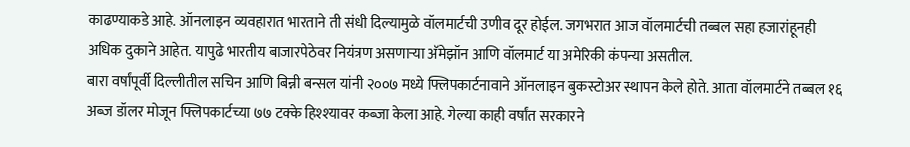काढण्याकडे आहे. ऑनलाइन व्यवहारात भारताने ती संधी दिल्यामुळे वॉलमार्टची उणीव दूर होईल. जगभरात आज वॉलमार्टची तब्बल सहा हजारांहूनही अधिक दुकाने आहेत. यापुढे भारतीय बाजारपेठेवर नियंत्रण असणाऱ्या अ‍ॅमेझॉन आणि वॉलमार्ट या अमेरिकी कंपन्या असतील.                                                            बारा वर्षांपूर्वी दिल्लीतील सचिन आणि बिन्नी बन्सल यांनी २००७ मध्ये फ्लिपकार्टनावाने ऑनलाइन बुकस्टोअर स्थापन केले होते. आता वॉलमार्टने तब्बल १६ अब्ज डॉलर मोजून फ्लिपकार्टच्या ७७ टक्‍के हिश्‍श्‍यावर कब्जा केला आहे. गेल्या काही वर्षांत सरकारने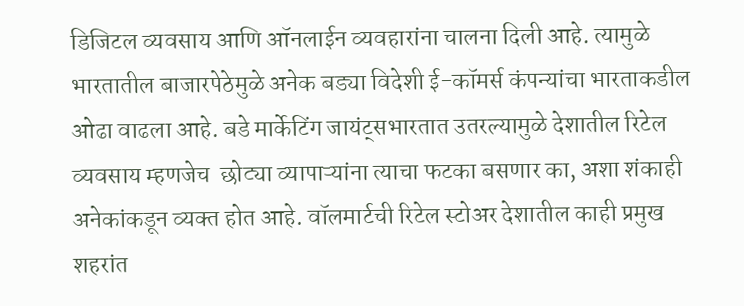डिजिटल व्यवसाय आणि ऑनलाईन व्यवहारांना चालना दिली आहे. त्यामुळे भारतातील बाजारपेठेमुळे अनेक बड्या विदेशी ई-कॉमर्स कंपन्यांचा भारताकडील ओढा वाढला आहे. बडे मार्केटिंग जायंट्‌सभारतात उतरल्यामुळे देशातील रिटेल व्यवसाय म्हणजेच  छोट्या व्यापाऱ्यांना त्याचा फटका बसणार का, अशा शंकाही अनेकांकडून व्यक्‍त होत आहे. वॉलमार्टची रिटेल स्टोअर देशातील काही प्रमुख शहरांत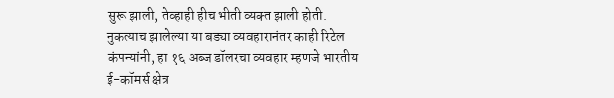सुरू झाली, तेव्हाही हीच भीती व्यक्‍त झाली होती. नुकत्याच झालेल्या या बड्या व्यवहारानंतर काही रिटेल कंपन्यांनी, हा १६ अब्ज डॉलरचा व्यवहार म्हणजे भारतीय ई-कॉमर्स क्षेत्र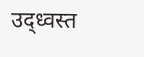उद्‌ध्वस्त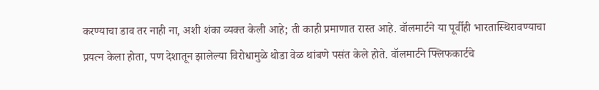करण्याचा डाव तर नाही ना, अशी शंका व्यक्‍त केली आहे; ती काही प्रमाणात रास्त आहे. वॉलमार्टने या पूर्वीही भारतास्थिरावण्याचा प्रयत्न केला होता, पण देशातून झालेल्या विरोधामुळे थोडा वेळ थांबणे पसंत केले होते. वॉलमार्टने फ्लिफकार्टचे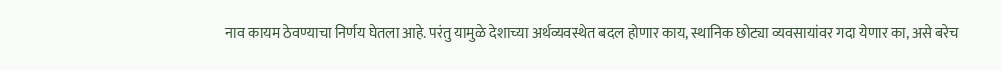नाव कायम ठेवण्याचा निर्णय घेतला आहे. परंतु यामुळे देशाच्या अर्थव्यवस्थेत बदल होणार काय, स्थानिक छोट्या व्यवसायांवर गदा येणार का, असे बरेच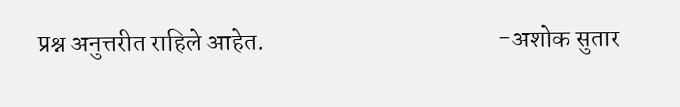प्रश्न अनुत्तरीत राहिले आहेत.                                              -अशोक सुतार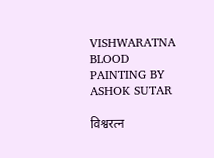VISHWARATNA BLOOD PAINTING BY ASHOK SUTAR

विश्वरत्न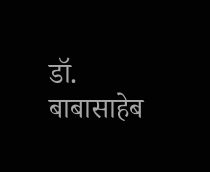डॉ. बाबासाहेब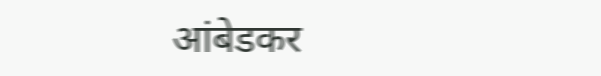आंबेडकर